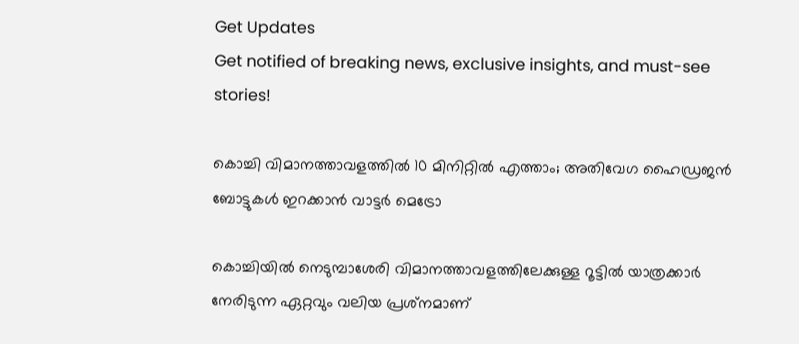Get Updates
Get notified of breaking news, exclusive insights, and must-see stories!

കൊച്ചി വിമാനത്താവളത്തില്‍ 10 മിനിറ്റില്‍ എത്താം; അതിവേഗ ഹൈഡ്രജന്‍ ബോട്ടുകള്‍ ഇറക്കാന്‍ വാട്ടര്‍ മെട്രോ

കൊച്ചിയില്‍ നെടുമ്പാശേരി വിമാനത്താവളത്തിലേക്കുള്ള റൂട്ടില്‍ യാത്രക്കാര്‍ നേരിടുന്ന ഏറ്റവും വലിയ പ്രശ്‌നമാണ്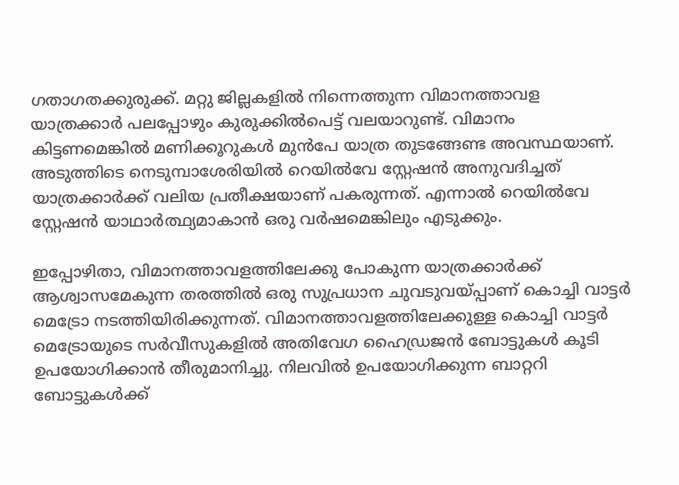ഗതാഗതക്കുരുക്ക്. മറ്റു ജില്ലകളില്‍ നിന്നെത്തുന്ന വിമാനത്താവള യാത്രക്കാര്‍ പലപ്പോഴും കുരുക്കില്‍പെട്ട് വലയാറുണ്ട്. വിമാനം കിട്ടണമെങ്കില്‍ മണിക്കൂറുകള്‍ മുന്‍പേ യാത്ര തുടങ്ങേണ്ട അവസ്ഥയാണ്. അടുത്തിടെ നെടുമ്പാശേരിയില്‍ റെയില്‍വേ സ്റ്റേഷന്‍ അനുവദിച്ചത് യാത്രക്കാര്‍ക്ക് വലിയ പ്രതീക്ഷയാണ് പകരുന്നത്. എന്നാല്‍ റെയില്‍വേ സ്റ്റേഷന്‍ യാഥാര്‍ത്ഥ്യമാകാന്‍ ഒരു വര്‍ഷമെങ്കിലും എടുക്കും.

ഇപ്പോഴിതാ, വിമാനത്താവളത്തിലേക്കു പോകുന്ന യാത്രക്കാര്‍ക്ക് ആശ്വാസമേകുന്ന തരത്തില്‍ ഒരു സുപ്രധാന ചുവടുവയ്പ്പാണ് കൊച്ചി വാട്ടര്‍ മെട്രോ നടത്തിയിരിക്കുന്നത്. വിമാനത്താവളത്തിലേക്കുള്ള കൊച്ചി വാട്ടര്‍ മെട്രോയുടെ സര്‍വീസുകളില്‍ അതിവേഗ ഹൈഡ്രജന്‍ ബോട്ടുകള്‍ കൂടി ഉപയോഗിക്കാന്‍ തീരുമാനിച്ചു. നിലവില്‍ ഉപയോഗിക്കുന്ന ബാറ്ററി ബോട്ടുകള്‍ക്ക്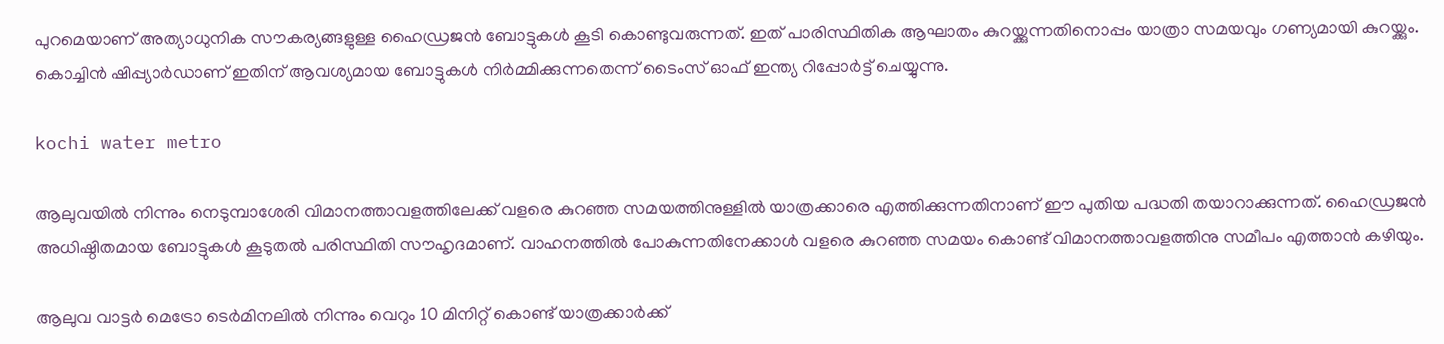പുറമെയാണ് അത്യാധുനിക സൗകര്യങ്ങളുള്ള ഹൈഡ്രജന്‍ ബോട്ടുകള്‍ കൂടി കൊണ്ടുവരുന്നത്. ഇത് പാരിസ്ഥിതിക ആഘാതം കുറയ്ക്കുന്നതിനൊപ്പം യാത്രാ സമയവും ഗണ്യമായി കുറയ്ക്കും. കൊച്ചിന്‍ ഷിപ്പ്യാര്‍ഡാണ് ഇതിന് ആവശ്യമായ ബോട്ടുകള്‍ നിര്‍മ്മിക്കുന്നതെന്ന് ടൈംസ് ഓഫ് ഇന്ത്യ റിപ്പോര്‍ട്ട് ചെയ്യുന്നു.

kochi water metro

ആലുവയില്‍ നിന്നും നെടുമ്പാശേരി വിമാനത്താവളത്തിലേക്ക് വളരെ കുറഞ്ഞ സമയത്തിനുള്ളില്‍ യാത്രക്കാരെ എത്തിക്കുന്നതിനാണ് ഈ പുതിയ പദ്ധതി തയാറാക്കുന്നത്. ഹൈഡ്രജന്‍ അധിഷ്ഠിതമായ ബോട്ടുകള്‍ കൂടുതല്‍ പരിസ്ഥിതി സൗഹൃദമാണ്. വാഹനത്തില്‍ പോകുന്നതിനേക്കാള്‍ വളരെ കുറഞ്ഞ സമയം കൊണ്ട് വിമാനത്താവളത്തിനു സമീപം എത്താന്‍ കഴിയും.

ആലുവ വാട്ടര്‍ മെട്രോ ടെര്‍മിനലില്‍ നിന്നും വെറും 10 മിനിറ്റ് കൊണ്ട് യാത്രക്കാര്‍ക്ക്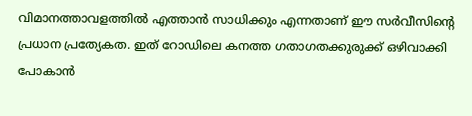വിമാനത്താവളത്തില്‍ എത്താന്‍ സാധിക്കും എന്നതാണ് ഈ സര്‍വീസിന്റെ പ്രധാന പ്രത്യേകത. ഇത് റോഡിലെ കനത്ത ഗതാഗതക്കുരുക്ക് ഒഴിവാക്കി പോകാന്‍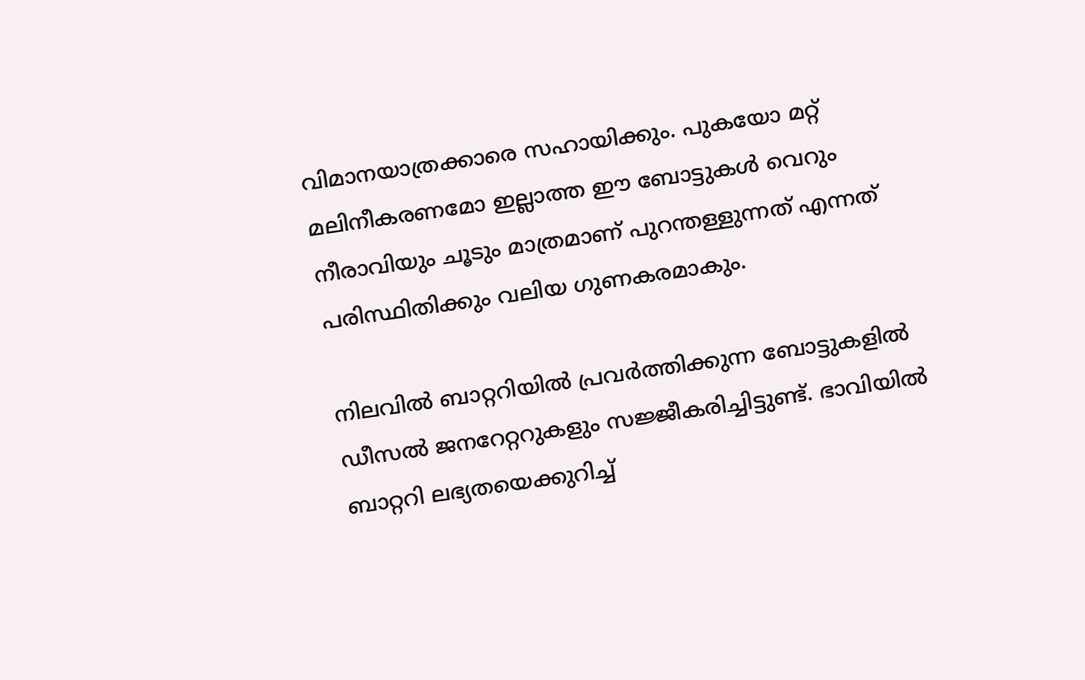വിമാനയാത്രക്കാരെ സഹായിക്കും. പുകയോ മറ്റ് മലിനീകരണമോ ഇല്ലാത്ത ഈ ബോട്ടുകള്‍ വെറും നീരാവിയും ചൂടും മാത്രമാണ് പുറന്തള്ളുന്നത് എന്നത് പരിസ്ഥിതിക്കും വലിയ ഗുണകരമാകും.

നിലവില്‍ ബാറ്ററിയില്‍ പ്രവര്‍ത്തിക്കുന്ന ബോട്ടുകളില്‍ ഡീസല്‍ ജനറേറ്ററുകളും സജ്ജീകരിച്ചിട്ടുണ്ട്. ഭാവിയില്‍ ബാറ്ററി ലഭ്യതയെക്കുറിച്ച്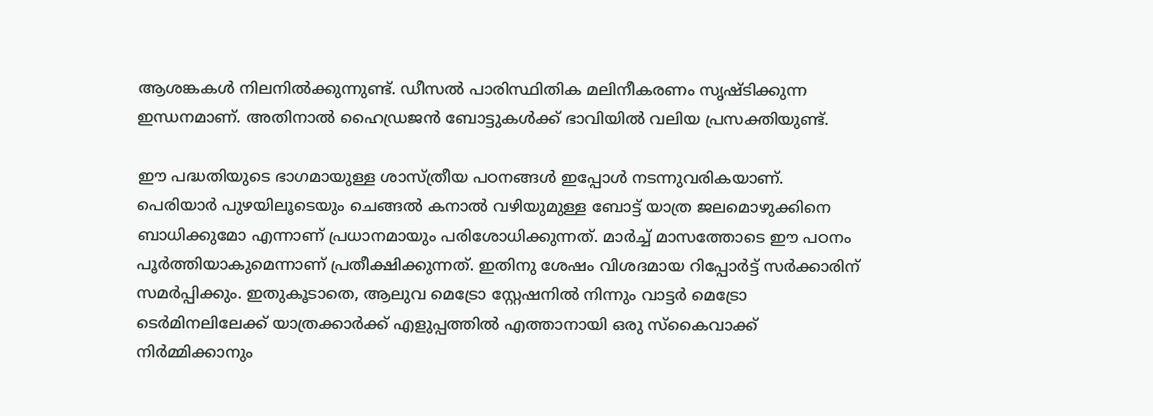ആശങ്കകള്‍ നിലനില്‍ക്കുന്നുണ്ട്. ഡീസല്‍ പാരിസ്ഥിതിക മലിനീകരണം സൃഷ്ടിക്കുന്ന ഇന്ധനമാണ്. അതിനാല്‍ ഹൈഡ്രജന്‍ ബോട്ടുകള്‍ക്ക് ഭാവിയില്‍ വലിയ പ്രസക്തിയുണ്ട്.

ഈ പദ്ധതിയുടെ ഭാഗമായുള്ള ശാസ്ത്രീയ പഠനങ്ങള്‍ ഇപ്പോള്‍ നടന്നുവരികയാണ്. പെരിയാര്‍ പുഴയിലൂടെയും ചെങ്ങല്‍ കനാല്‍ വഴിയുമുള്ള ബോട്ട് യാത്ര ജലമൊഴുക്കിനെ ബാധിക്കുമോ എന്നാണ് പ്രധാനമായും പരിശോധിക്കുന്നത്. മാര്‍ച്ച് മാസത്തോടെ ഈ പഠനം പൂര്‍ത്തിയാകുമെന്നാണ് പ്രതീക്ഷിക്കുന്നത്. ഇതിനു ശേഷം വിശദമായ റിപ്പോര്‍ട്ട് സര്‍ക്കാരിന് സമര്‍പ്പിക്കും. ഇതുകൂടാതെ, ആലുവ മെട്രോ സ്റ്റേഷനില്‍ നിന്നും വാട്ടര്‍ മെട്രോ ടെര്‍മിനലിലേക്ക് യാത്രക്കാര്‍ക്ക് എളുപ്പത്തില്‍ എത്താനായി ഒരു സ്‌കൈവാക്ക് നിര്‍മ്മിക്കാനും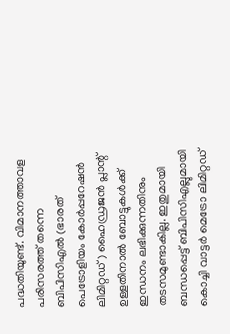പദ്ധതിയുണ്ട്. വിമാനത്താവള പരിസരത്ത് തന്നെ ബിപിസിഎല്‍ (ഭാരത് പെട്രോളിയം കോര്‍പ്പറേഷന്‍ ലിമിറ്റഡ്) ഹൈഡ്രജന്‍ പ്ലാന്റ് ഉള്ളതിനാല്‍ ബോട്ടുകള്‍ക്ക് ഇന്ധനം ലഭിക്കുന്നതിനും തടസമുണ്ടാകില്ല. ഇതുമായി ബന്ധപ്പെട്ട് ബിപിസിഎല്ലുമായി കൊച്ചി വാട്ടര്‍ മെട്രോ ലിമിറ്റഡ്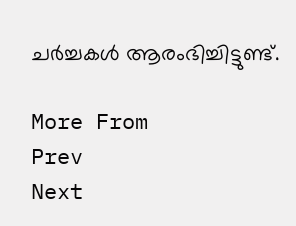ചര്‍ച്ചകള്‍ ആരംഭിച്ചിട്ടുണ്ട്.

More From
Prev
Next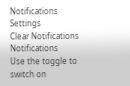Notifications
Settings
Clear Notifications
Notifications
Use the toggle to switch on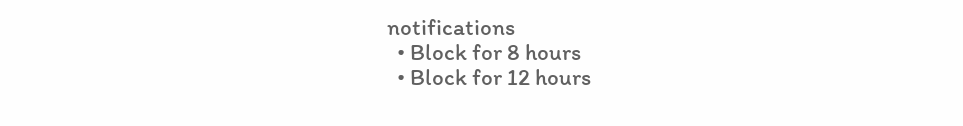notifications
  • Block for 8 hours
  • Block for 12 hours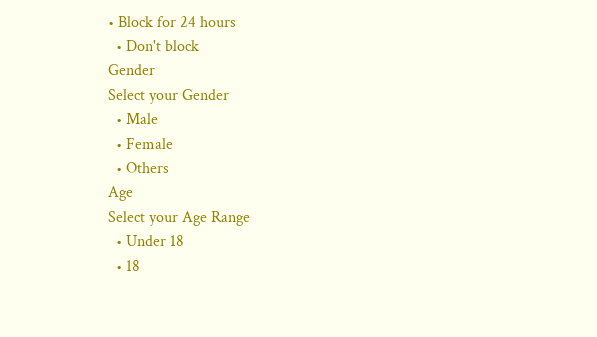• Block for 24 hours
  • Don't block
Gender
Select your Gender
  • Male
  • Female
  • Others
Age
Select your Age Range
  • Under 18
  • 18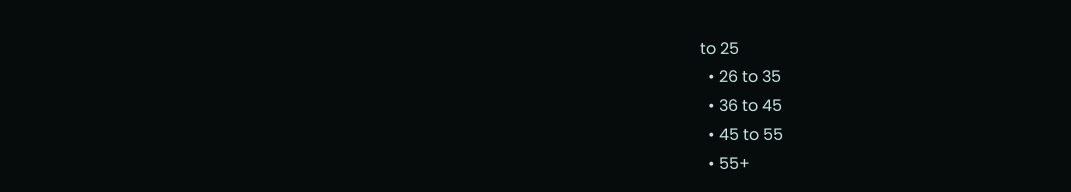to 25
  • 26 to 35
  • 36 to 45
  • 45 to 55
  • 55+